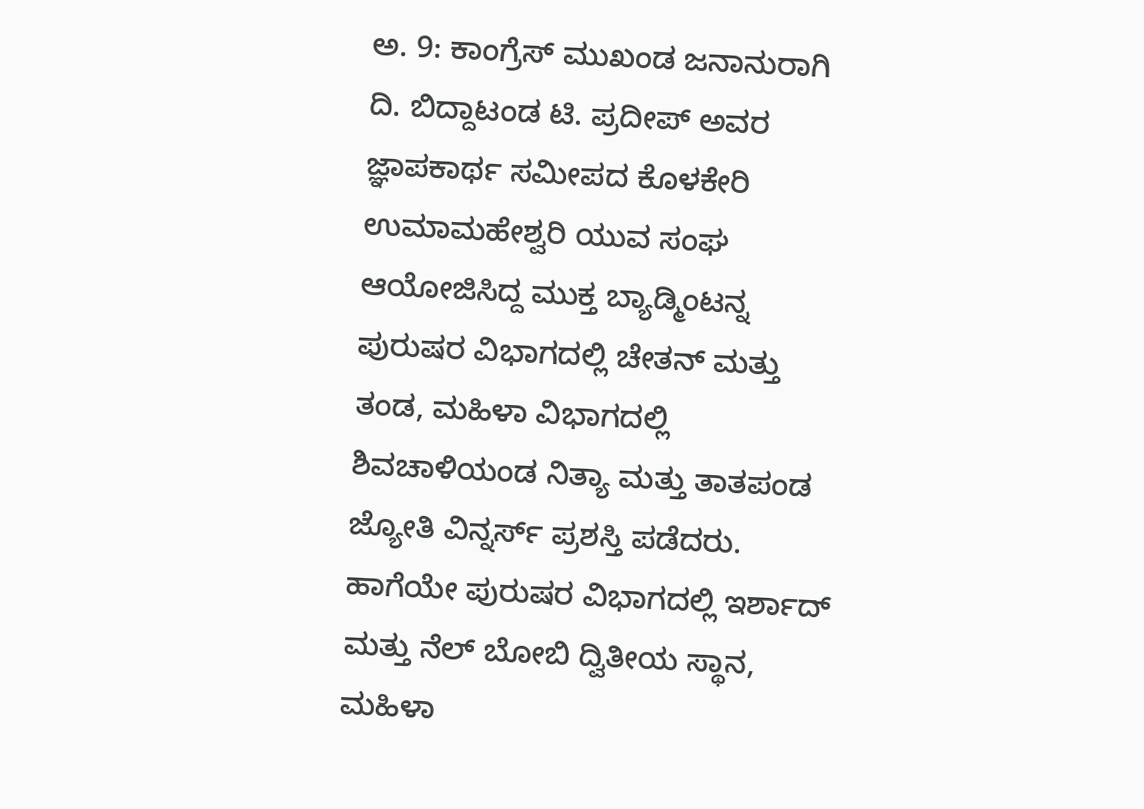ಅ. 9: ಕಾಂಗ್ರೆಸ್ ಮುಖಂಡ ಜನಾನುರಾಗಿ ದಿ. ಬಿದ್ದಾಟಂಡ ಟಿ. ಪ್ರದೀಪ್ ಅವರ ಜ್ಞಾಪಕಾರ್ಥ ಸಮೀಪದ ಕೊಳಕೇರಿ ಉಮಾಮಹೇಶ್ವರಿ ಯುವ ಸಂಘ ಆಯೋಜಿಸಿದ್ದ ಮುಕ್ತ ಬ್ಯಾಡ್ಮಿಂಟನ್ನ ಪುರುಷರ ವಿಭಾಗದಲ್ಲಿ ಚೇತನ್ ಮತ್ತು ತಂಡ, ಮಹಿಳಾ ವಿಭಾಗದಲ್ಲಿ ಶಿವಚಾಳಿಯಂಡ ನಿತ್ಯಾ ಮತ್ತು ತಾತಪಂಡ ಜ್ಯೋತಿ ವಿನ್ನರ್ಸ್ ಪ್ರಶಸ್ತಿ ಪಡೆದರು.
ಹಾಗೆಯೇ ಪುರುಷರ ವಿಭಾಗದಲ್ಲಿ ಇರ್ಶಾದ್ ಮತ್ತು ನೆಲ್ ಬೋಬಿ ದ್ವಿತೀಯ ಸ್ಥಾನ, ಮಹಿಳಾ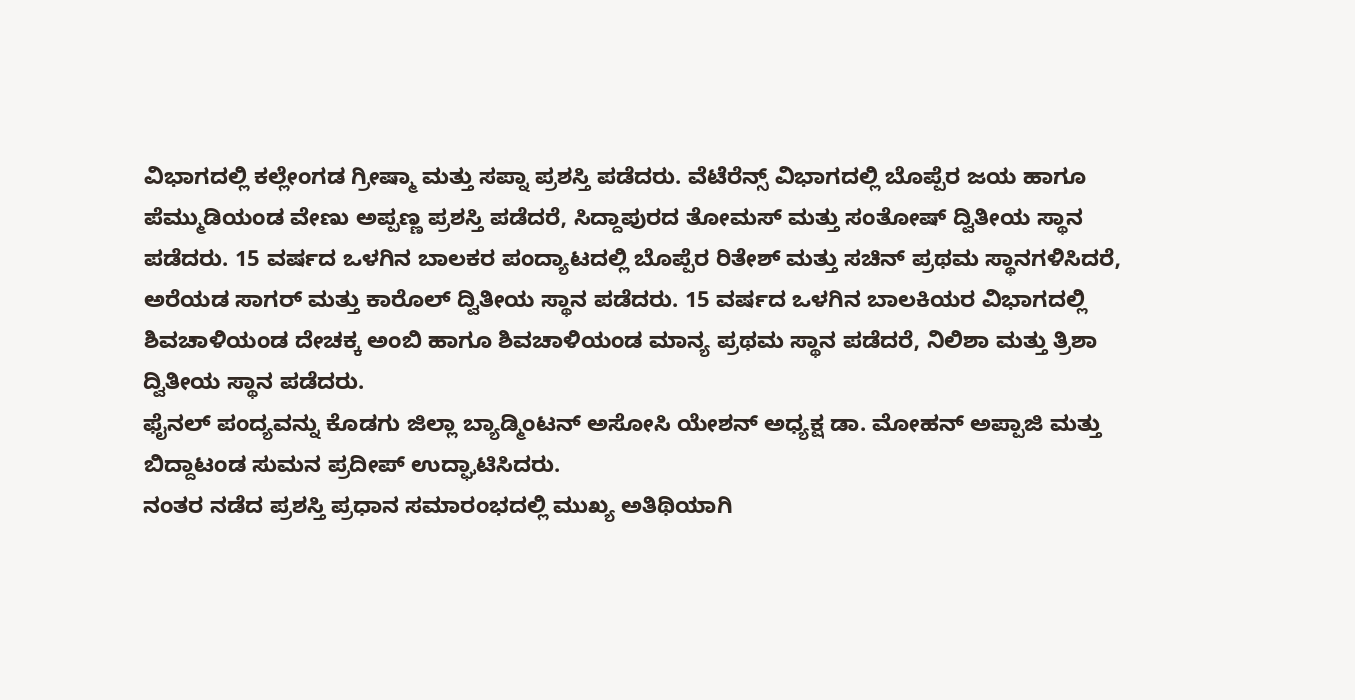ವಿಭಾಗದಲ್ಲಿ ಕಲ್ಲೇಂಗಡ ಗ್ರೀಷ್ಮಾ ಮತ್ತು ಸಪ್ನಾ ಪ್ರಶಸ್ತಿ ಪಡೆದರು. ವೆಟೆರೆನ್ಸ್ ವಿಭಾಗದಲ್ಲಿ ಬೊಪ್ಪೆರ ಜಯ ಹಾಗೂ ಪೆಮ್ಮುಡಿಯಂಡ ವೇಣು ಅಪ್ಪಣ್ಣ ಪ್ರಶಸ್ತಿ ಪಡೆದರೆ, ಸಿದ್ದಾಪುರದ ತೋಮಸ್ ಮತ್ತು ಸಂತೋಷ್ ದ್ವಿತೀಯ ಸ್ಥಾನ ಪಡೆದರು. 15 ವರ್ಷದ ಒಳಗಿನ ಬಾಲಕರ ಪಂದ್ಯಾಟದಲ್ಲಿ ಬೊಪ್ಪೆರ ರಿತೇಶ್ ಮತ್ತು ಸಚಿನ್ ಪ್ರಥಮ ಸ್ಥಾನಗಳಿಸಿದರೆ, ಅರೆಯಡ ಸಾಗರ್ ಮತ್ತು ಕಾರೊಲ್ ದ್ವಿತೀಯ ಸ್ಥಾನ ಪಡೆದರು. 15 ವರ್ಷದ ಒಳಗಿನ ಬಾಲಕಿಯರ ವಿಭಾಗದಲ್ಲಿ ಶಿವಚಾಳಿಯಂಡ ದೇಚಕ್ಕ ಅಂಬಿ ಹಾಗೂ ಶಿವಚಾಳಿಯಂಡ ಮಾನ್ಯ ಪ್ರಥಮ ಸ್ಥಾನ ಪಡೆದರೆ, ನಿಲಿಶಾ ಮತ್ತು ತ್ರಿಶಾ ದ್ವಿತೀಯ ಸ್ಥಾನ ಪಡೆದರು.
ಫೈನಲ್ ಪಂದ್ಯವನ್ನು ಕೊಡಗು ಜಿಲ್ಲಾ ಬ್ಯಾಡ್ಮಿಂಟನ್ ಅಸೋಸಿ ಯೇಶನ್ ಅಧ್ಯಕ್ಷ ಡಾ. ಮೋಹನ್ ಅಪ್ಪಾಜಿ ಮತ್ತು ಬಿದ್ದಾಟಂಡ ಸುಮನ ಪ್ರದೀಪ್ ಉದ್ಘಾಟಿಸಿದರು.
ನಂತರ ನಡೆದ ಪ್ರಶಸ್ತಿ ಪ್ರಧಾನ ಸಮಾರಂಭದಲ್ಲಿ ಮುಖ್ಯ ಅತಿಥಿಯಾಗಿ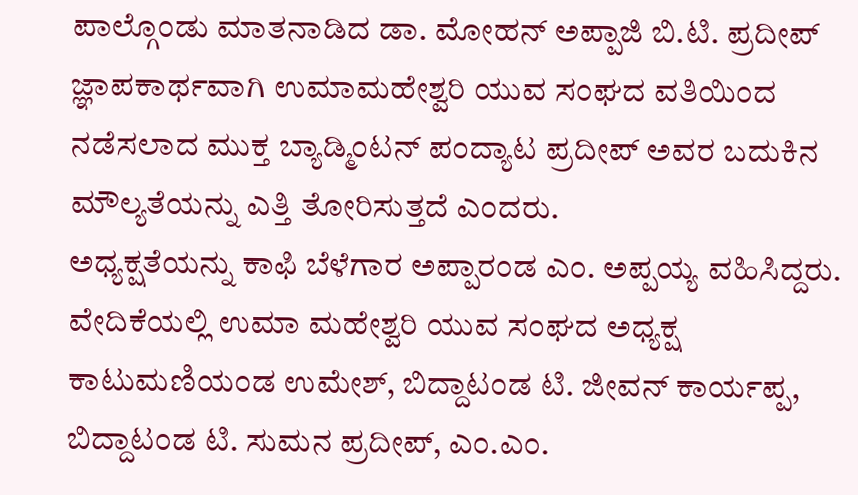ಪಾಲ್ಗೊಂಡು ಮಾತನಾಡಿದ ಡಾ. ಮೋಹನ್ ಅಪ್ಪಾಜಿ ಬಿ.ಟಿ. ಪ್ರದೀಪ್ ಜ್ಞಾಪಕಾರ್ಥವಾಗಿ ಉಮಾಮಹೇಶ್ವರಿ ಯುವ ಸಂಘದ ವತಿಯಿಂದ ನಡೆಸಲಾದ ಮುಕ್ತ ಬ್ಯಾಡ್ಮಿಂಟನ್ ಪಂದ್ಯಾಟ ಪ್ರದೀಪ್ ಅವರ ಬದುಕಿನ ಮೌಲ್ಯತೆಯನ್ನು ಎತ್ತಿ ತೋರಿಸುತ್ತದೆ ಎಂದರು.
ಅಧ್ಯಕ್ಷತೆಯನ್ನು ಕಾಫಿ ಬೆಳೆಗಾರ ಅಪ್ಪಾರಂಡ ಎಂ. ಅಪ್ಪಯ್ಯ ವಹಿಸಿದ್ದರು. ವೇದಿಕೆಯಲ್ಲಿ ಉಮಾ ಮಹೇಶ್ವರಿ ಯುವ ಸಂಘದ ಅಧ್ಯಕ್ಷ ಕಾಟುಮಣಿಯಂಡ ಉಮೇಶ್, ಬಿದ್ದಾಟಂಡ ಟಿ. ಜೀವನ್ ಕಾರ್ಯಪ್ಪ, ಬಿದ್ದಾಟಂಡ ಟಿ. ಸುಮನ ಪ್ರದೀಪ್, ಎಂ.ಎಂ.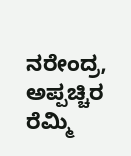ನರೇಂದ್ರ, ಅಪ್ಪಚ್ಚಿರ ರೆಮ್ಮಿ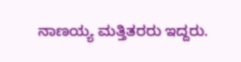ನಾಣಯ್ಯ ಮತ್ತಿತರರು ಇದ್ದರು.